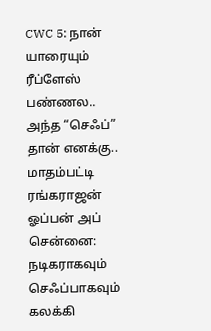CWC 5: நான் யாரையும் ரீப்ளேஸ் பண்ணல.. அந்த “செஃப்” தான் எனக்கு.. மாதம்பட்டி ரங்கராஜன் ஓப்பன் அப்
சென்னை: நடிகராகவும் செஃப்பாகவும் கலக்கி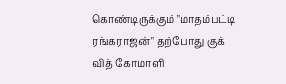கொண்டிருக்கும் "மாதம்பட்டி ரங்கராஜன்" தற்போது குக் வித் கோமாளி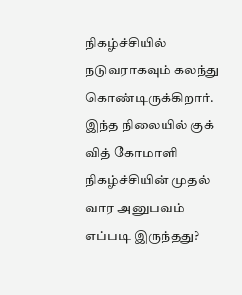நிகழ்ச்சியில் நடுவராகவும் கலந்து கொண்டிருக்கிறார். இந்த நிலையில் குக் வித் கோமாளி நிகழ்ச்சியின் முதல் வார அனுபவம் எப்படி இருந்தது?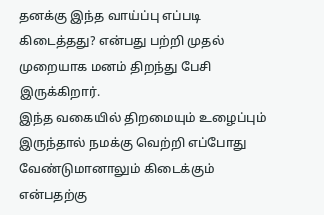தனக்கு இந்த வாய்ப்பு எப்படி கிடைத்தது? என்பது பற்றி முதல் முறையாக மனம் திறந்து பேசி இருக்கிறார்.
இந்த வகையில் திறமையும் உழைப்பும் இருந்தால் நமக்கு வெற்றி எப்போது வேண்டுமானாலும் கிடைக்கும் என்பதற்கு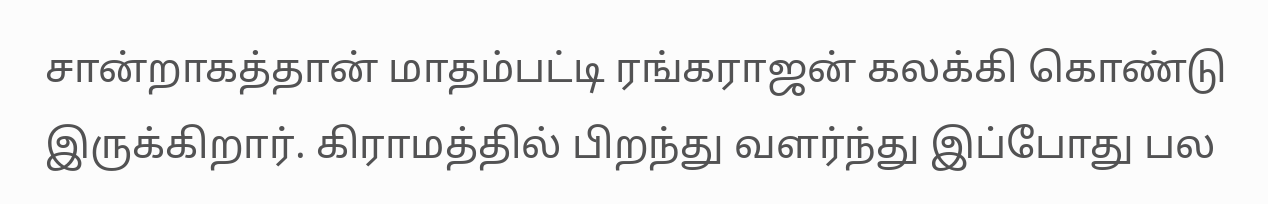சான்றாகத்தான் மாதம்பட்டி ரங்கராஜன் கலக்கி கொண்டு இருக்கிறார். கிராமத்தில் பிறந்து வளர்ந்து இப்போது பல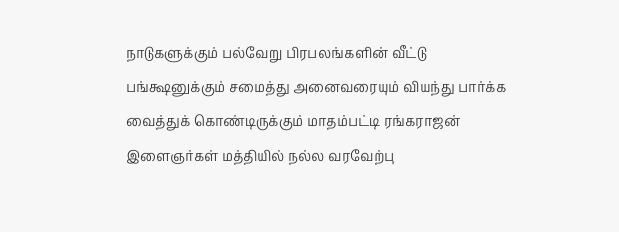நாடுகளுக்கும் பல்வேறு பிரபலங்களின் வீட்டு பங்க்ஷனுக்கும் சமைத்து அனைவரையும் வியந்து பார்க்க வைத்துக் கொண்டிருக்கும் மாதம்பட்டி ரங்கராஜன் இளைஞர்கள் மத்தியில் நல்ல வரவேற்பு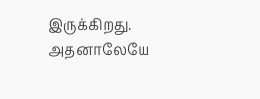இருக்கிறது. அதனாலேயே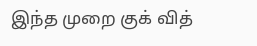இந்த முறை குக் வித்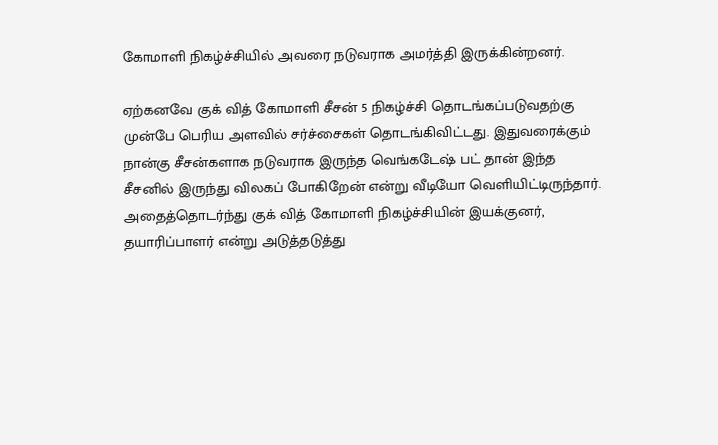கோமாளி நிகழ்ச்சியில் அவரை நடுவராக அமர்த்தி இருக்கின்றனர்.

ஏற்கனவே குக் வித் கோமாளி சீசன் 5 நிகழ்ச்சி தொடங்கப்படுவதற்கு முன்பே பெரிய அளவில் சர்ச்சைகள் தொடங்கிவிட்டது. இதுவரைக்கும் நான்கு சீசன்களாக நடுவராக இருந்த வெங்கடேஷ் பட் தான் இந்த சீசனில் இருந்து விலகப் போகிறேன் என்று வீடியோ வெளியிட்டிருந்தார். அதைத்தொடர்ந்து குக் வித் கோமாளி நிகழ்ச்சியின் இயக்குனர், தயாரிப்பாளர் என்று அடுத்தடுத்து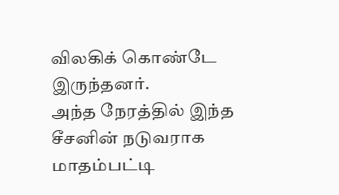விலகிக் கொண்டே இருந்தனர்.
அந்த நேரத்தில் இந்த சீசனின் நடுவராக மாதம்பட்டி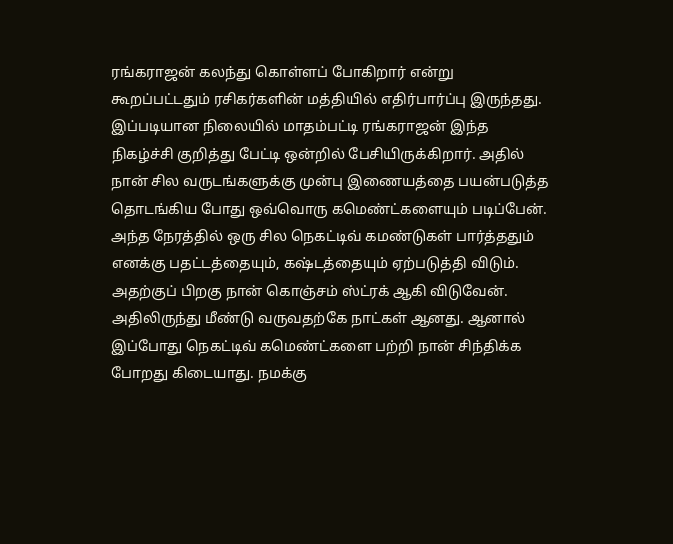ரங்கராஜன் கலந்து கொள்ளப் போகிறார் என்று கூறப்பட்டதும் ரசிகர்களின் மத்தியில் எதிர்பார்ப்பு இருந்தது. இப்படியான நிலையில் மாதம்பட்டி ரங்கராஜன் இந்த நிகழ்ச்சி குறித்து பேட்டி ஒன்றில் பேசியிருக்கிறார். அதில் நான் சில வருடங்களுக்கு முன்பு இணையத்தை பயன்படுத்த தொடங்கிய போது ஒவ்வொரு கமெண்ட்களையும் படிப்பேன்.
அந்த நேரத்தில் ஒரு சில நெகட்டிவ் கமண்டுகள் பார்த்ததும் எனக்கு பதட்டத்தையும், கஷ்டத்தையும் ஏற்படுத்தி விடும். அதற்குப் பிறகு நான் கொஞ்சம் ஸ்ட்ரக் ஆகி விடுவேன். அதிலிருந்து மீண்டு வருவதற்கே நாட்கள் ஆனது. ஆனால் இப்போது நெகட்டிவ் கமெண்ட்களை பற்றி நான் சிந்திக்க போறது கிடையாது. நமக்கு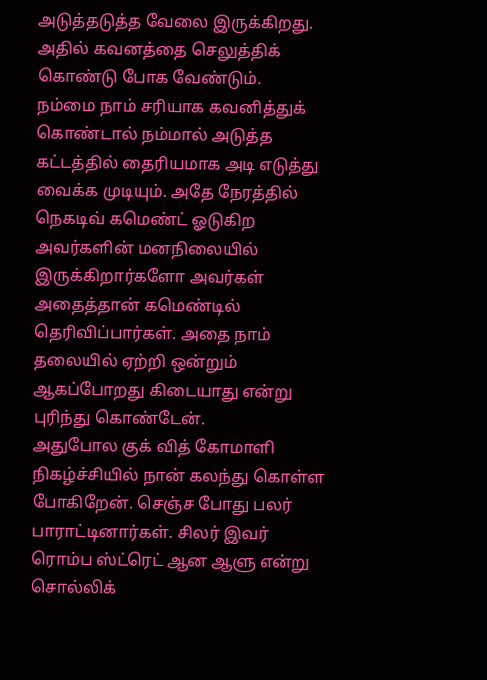அடுத்தடுத்த வேலை இருக்கிறது. அதில் கவனத்தை செலுத்திக் கொண்டு போக வேண்டும்.
நம்மை நாம் சரியாக கவனித்துக் கொண்டால் நம்மால் அடுத்த கட்டத்தில் தைரியமாக அடி எடுத்து வைக்க முடியும். அதே நேரத்தில் நெகடிவ் கமெண்ட் ஓடுகிற அவர்களின் மனநிலையில் இருக்கிறார்களோ அவர்கள் அதைத்தான் கமெண்டில் தெரிவிப்பார்கள். அதை நாம் தலையில் ஏற்றி ஒன்றும் ஆகப்போறது கிடையாது என்று புரிந்து கொண்டேன்.
அதுபோல குக் வித் கோமாளி நிகழ்ச்சியில் நான் கலந்து கொள்ள போகிறேன். செஞ்ச போது பலர் பாராட்டினார்கள். சிலர் இவர் ரொம்ப ஸ்ட்ரெட் ஆன ஆளு என்று சொல்லிக்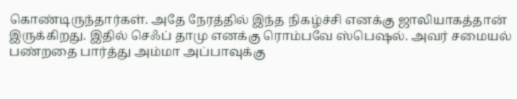கொண்டிருந்தார்கள். அதே நேரத்தில் இந்த நிகழ்ச்சி எனக்கு ஜாலியாகத்தான் இருக்கிறது. இதில் செஃப் தாமு எனக்கு ரொம்பவே ஸ்பெஷல். அவர் சமையல் பண்றதை பார்த்து அம்மா அப்பாவுக்கு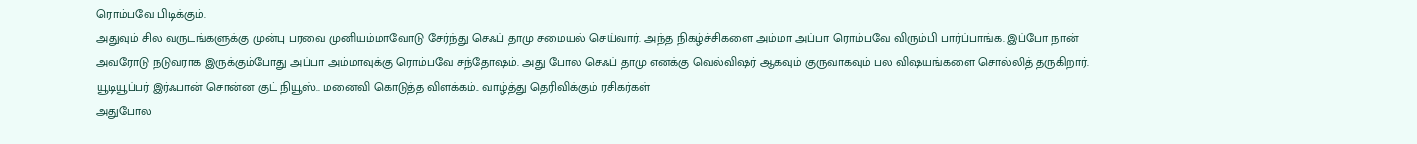ரொம்பவே பிடிக்கும்.
அதுவும் சில வருடங்களுக்கு முன்பு பரவை முனியம்மாவோடு சேர்ந்து செஃப் தாமு சமையல் செய்வார். அந்த நிகழ்ச்சிகளை அம்மா அப்பா ரொம்பவே விரும்பி பார்ப்பாங்க. இப்போ நான் அவரோடு நடுவராக இருக்கும்போது அப்பா அம்மாவுக்கு ரொம்பவே சந்தோஷம். அது போல செஃப் தாமு எனக்கு வெல்விஷர் ஆகவும் குருவாகவும் பல விஷயங்களை சொல்லித் தருகிறார்.
யூடியூப்பர் இர்ஃபான் சொன்ன குட் நியூஸ்.. மனைவி கொடுத்த விளக்கம்.. வாழ்த்து தெரிவிக்கும் ரசிகர்கள்
அதுபோல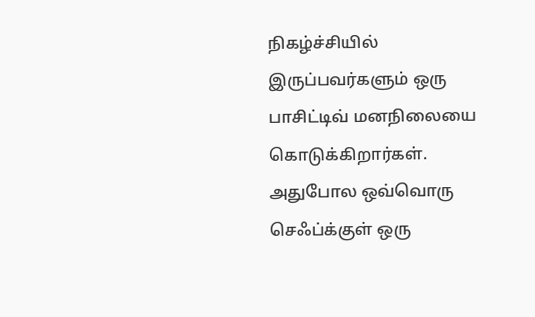நிகழ்ச்சியில் இருப்பவர்களும் ஒரு பாசிட்டிவ் மனநிலையை கொடுக்கிறார்கள். அதுபோல ஒவ்வொரு செஃப்க்குள் ஒரு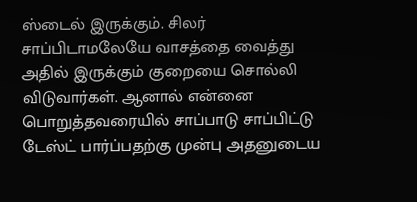ஸ்டைல் இருக்கும். சிலர் சாப்பிடாமலேயே வாசத்தை வைத்து அதில் இருக்கும் குறையை சொல்லி விடுவார்கள். ஆனால் என்னை பொறுத்தவரையில் சாப்பாடு சாப்பிட்டு டேஸ்ட் பார்ப்பதற்கு முன்பு அதனுடைய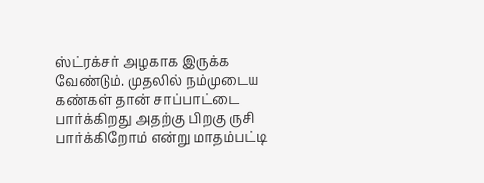ஸ்ட்ரக்சர் அழகாக இருக்க வேண்டும். முதலில் நம்முடைய கண்கள் தான் சாப்பாட்டை பார்க்கிறது அதற்கு பிறகு ருசி பார்க்கிறோம் என்று மாதம்பட்டி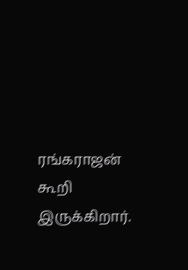ரங்கராஜன் கூறி இருக்கிறார்.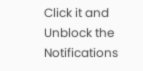Click it and Unblock the Notifications